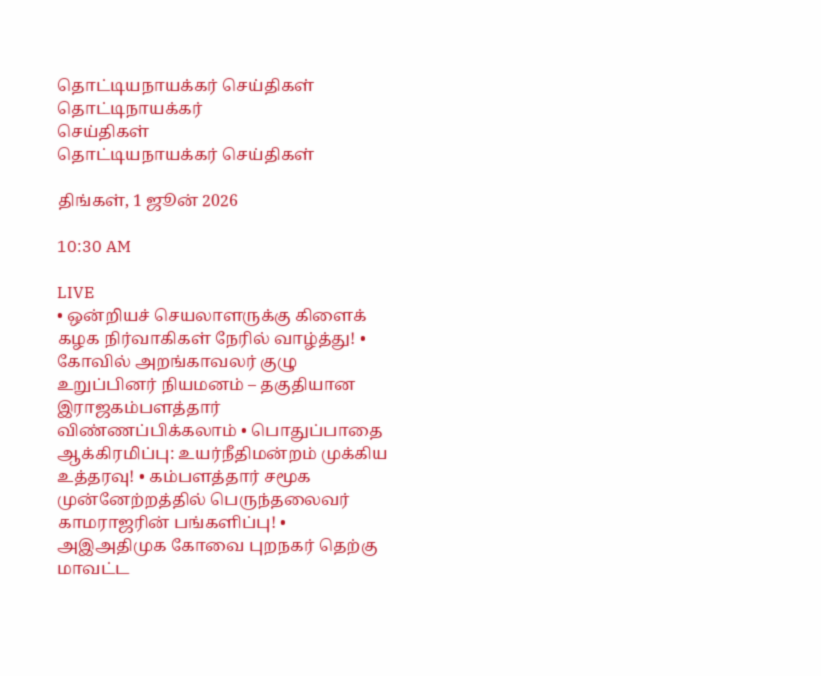தொட்டியநாயக்கர் செய்திகள்
தொட்டிநாயக்கர்
செய்திகள்
தொட்டியநாயக்கர் செய்திகள்

திங்கள், 1 ஜூன் 2026

10:30 AM

LIVE
• ஒன்றியச் செயலாளருக்கு கிளைக் கழக நிர்வாகிகள் நேரில் வாழ்த்து! • கோவில் அறங்காவலர் குழு உறுப்பினர் நியமனம் – தகுதியான இராஜகம்பளத்தார் விண்ணப்பிக்கலாம் • பொதுப்பாதை ஆக்கிரமிப்பு: உயர்நீதிமன்றம் முக்கிய உத்தரவு! • கம்பளத்தார் சமூக முன்னேற்றத்தில் பெருந்தலைவர் காமராஜரின் பங்களிப்பு! • அஇஅதிமுக கோவை புறநகர் தெற்கு மாவட்ட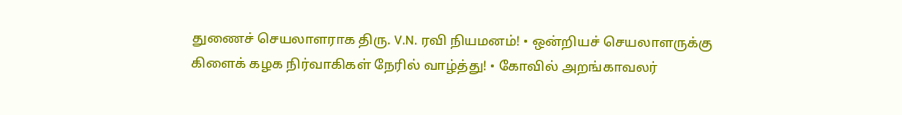துணைச் செயலாளராக திரு. V.N. ரவி நியமனம்! • ஒன்றியச் செயலாளருக்கு கிளைக் கழக நிர்வாகிகள் நேரில் வாழ்த்து! • கோவில் அறங்காவலர்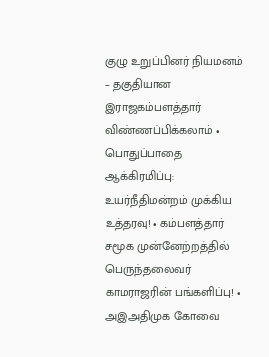குழு உறுப்பினர் நியமனம் – தகுதியான இராஜகம்பளத்தார் விண்ணப்பிக்கலாம் • பொதுப்பாதை ஆக்கிரமிப்பு: உயர்நீதிமன்றம் முக்கிய உத்தரவு! • கம்பளத்தார் சமூக முன்னேற்றத்தில் பெருந்தலைவர் காமராஜரின் பங்களிப்பு! • அஇஅதிமுக கோவை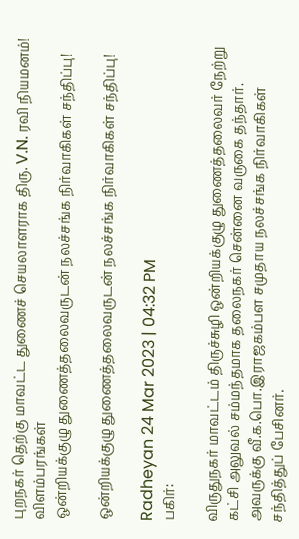புறநகர் தெற்கு மாவட்ட துணைச் செயலாளராக திரு. V.N. ரவி நியமனம்!
விளம்பரங்கள்
ஒன்றியக்குழு துணைத்தலைவருடன் நலச்சங்க நிர்வாகிகள் சந்திப்பு!

ஒன்றியக்குழு துணைத்தலைவருடன் நலச்சங்க நிர்வாகிகள் சந்திப்பு!

Radheyan 24 Mar 2023 | 04:32 PM
பகிர்:

விருதுநகர் மாவட்டம் திருச்சுழி ஒன்றியக்குழு துணைத்தலைவர் நேற்று கட்சி அலுவல் சம்மந்தமாக தலைநகர் சென்னை வருகை தந்தார். அவருக்கு வீ.க.பொ.இராஜகம்பள சமுதாய நலச்சங்க நிர்வாகிகள் சந்தித்துப் பேசினர்.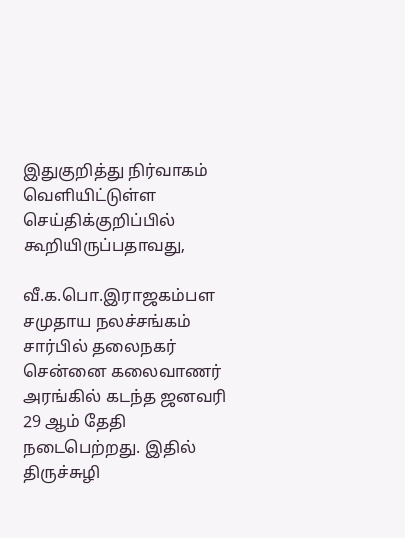இதுகுறித்து நிர்வாகம் வெளியிட்டுள்ள செய்திக்குறிப்பில் கூறியிருப்பதாவது,

வீ.க.பொ.இராஜகம்பள சமுதாய நலச்சங்கம் சார்பில் தலைநகர் சென்னை கலைவாணர் அரங்கில் கடந்த ஜனவரி 29 ஆம் தேதி நடைபெற்றது. இதில் திருச்சுழி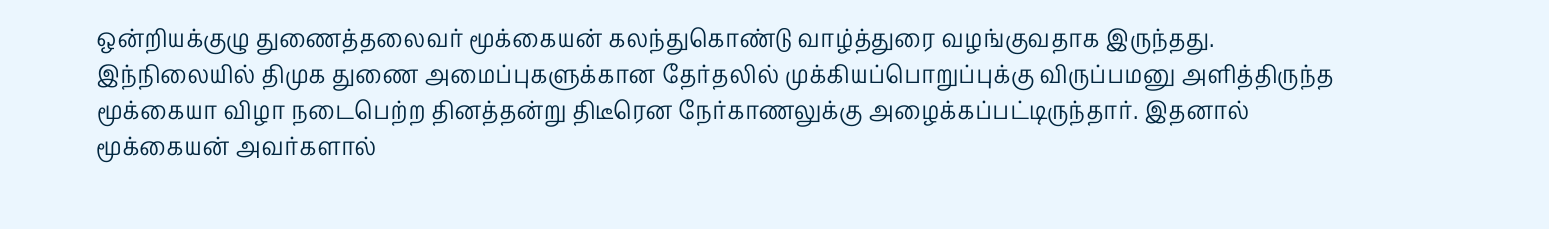ஒன்றியக்குழு துணைத்தலைவர் மூக்கையன் கலந்துகொண்டு வாழ்த்துரை வழங்குவதாக இருந்தது. இந்நிலையில் திமுக துணை அமைப்புகளுக்கான தேர்தலில் முக்கியப்பொறுப்புக்கு விருப்பமனு அளித்திருந்த மூக்கையா விழா நடைபெற்ற தினத்தன்று திடீரென நேர்காணலுக்கு அழைக்கப்பட்டிருந்தார். இதனால் மூக்கையன் அவர்களால்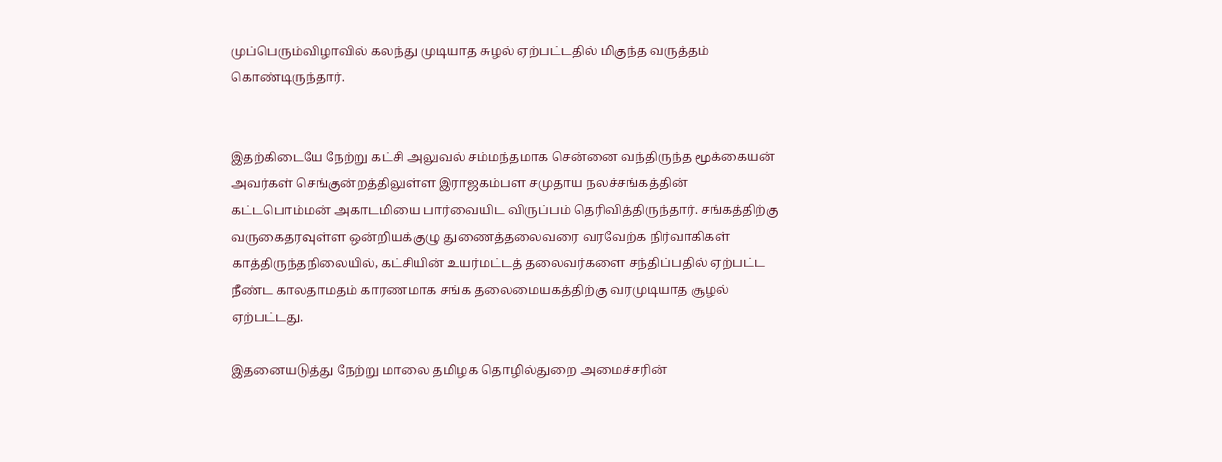முப்பெரும்விழாவில் கலந்து முடியாத சுழல் ஏற்பட்டதில் மிகுந்த வருத்தம் கொண்டிருந்தார்.


இதற்கிடையே நேற்று கட்சி அலுவல் சம்மந்தமாக சென்னை வந்திருந்த மூக்கையன் அவர்கள் செங்குன்றத்திலுள்ள இராஜகம்பள சமுதாய நலச்சங்கத்தின் கட்டபொம்மன் அகாடமியை பார்வையிட விருப்பம் தெரிவித்திருந்தார். சங்கத்திற்கு வருகைதரவுள்ள ஒன்றியக்குழு துணைத்தலைவரை வரவேற்க நிர்வாகிகள் காத்திருந்தநிலையில், கட்சியின் உயர்மட்டத் தலைவர்களை சந்திப்பதில் ஏற்பட்ட நீண்ட காலதாமதம் காரணமாக சங்க தலைமையகத்திற்கு வரமுடியாத சூழல் ஏற்பட்டது.

இதனையடுத்து நேற்று மாலை தமிழக தொழில்துறை அமைச்சரின்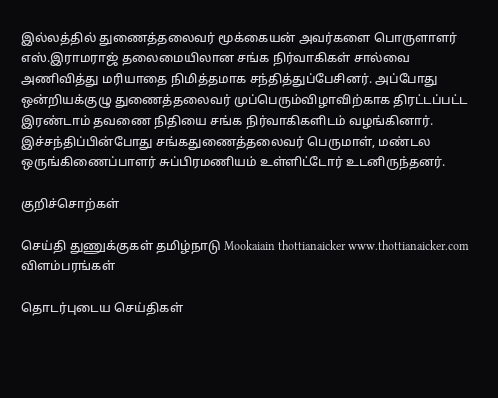இல்லத்தில் துணைத்தலைவர் மூக்கையன் அவர்களை பொருளாளர் எஸ்.இராமராஜ் தலைமையிலான சங்க நிர்வாகிகள் சால்வை அணிவித்து மரியாதை நிமித்தமாக சந்தித்துப்பேசினர். அப்போது ஒன்றியக்குழு துணைத்தலைவர் முப்பெரும்விழாவிற்காக திரட்டப்பட்ட இரண்டாம் தவணை நிதியை சங்க நிர்வாகிகளிடம் வழங்கினார். இச்சந்திப்பின்போது சங்கதுணைத்தலைவர் பெருமாள், மண்டல ஒருங்கிணைப்பாளர் சுப்பிரமணியம் உள்ளிட்டோர் உடனிருந்தனர்.

குறிச்சொற்கள்

செய்தி துணுக்குகள் தமிழ்நாடு Mookaiain thottianaicker www.thottianaicker.com
விளம்பரங்கள்

தொடர்புடைய செய்திகள்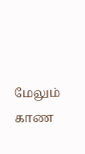மேலும் காண